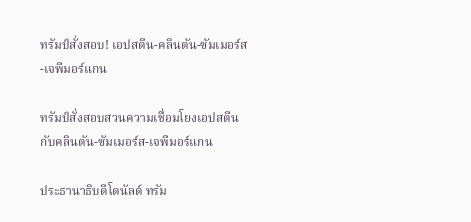ทรัมป์สั่งสอบ! เอปสตีน-คลินตัน-ซัมเมอร์ส-เจพีมอร์แกน

ทรัมป์สั่งสอบสวนความเชื่อมโยงเอปสตีนกับคลินตัน-ซัมเมอร์ส-เจพีมอร์แกน

ประธานาธิบดีโดนัลด์ ทรัม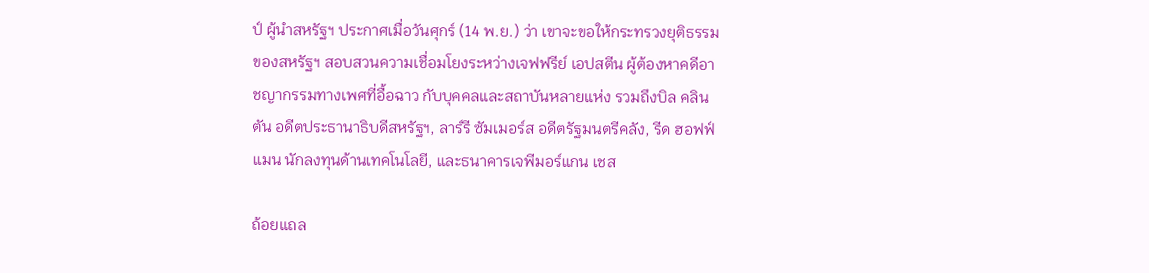ป์ ผู้นำสหรัฐฯ ประกาศเมื่อวันศุกร์ (14 พ.ย.) ว่า เขาจะขอให้กระทรวงยุติธรรมของสหรัฐฯ สอบสวนความเชื่อมโยงระหว่างเจฟฟรีย์ เอปสตีน ผู้ต้องหาคดีอาชญากรรมทางเพศที่อื้อฉาว กับบุคคลและสถาบันหลายแห่ง รวมถึงบิล คลินตัน อดีตประธานาธิบดีสหรัฐฯ, ลาร์รี ซัมเมอร์ส อดีตรัฐมนตรีคลัง, รีด ฮอฟฟ์แมน นักลงทุนด้านเทคโนโลยี, และธนาคารเจพีมอร์แกน เชส

ถ้อยแถล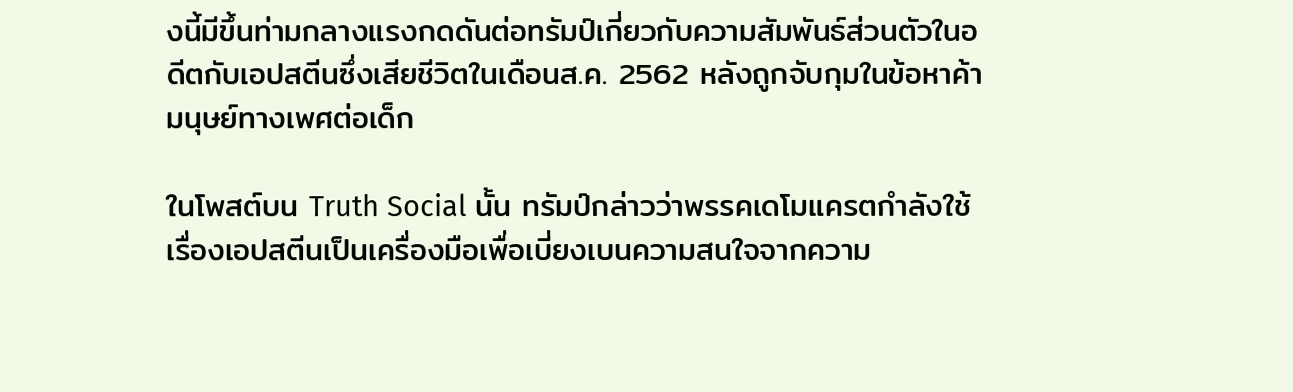งนี้มีขึ้นท่ามกลางแรงกดดันต่อทรัมป์เกี่ยวกับความสัมพันธ์ส่วนตัวในอดีตกับเอปสตีนซึ่งเสียชีวิตในเดือนส.ค. 2562 หลังถูกจับกุมในข้อหาค้ามนุษย์ทางเพศต่อเด็ก

ในโพสต์บน Truth Social นั้น ทรัมป์กล่าวว่าพรรคเดโมแครตกำลังใช้เรื่องเอปสตีนเป็นเครื่องมือเพื่อเบี่ยงเบนความสนใจจากความ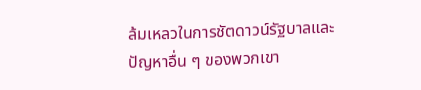ล้มเหลวในการชัตดาวน์รัฐบาลและปัญหาอื่น ๆ ของพวกเขา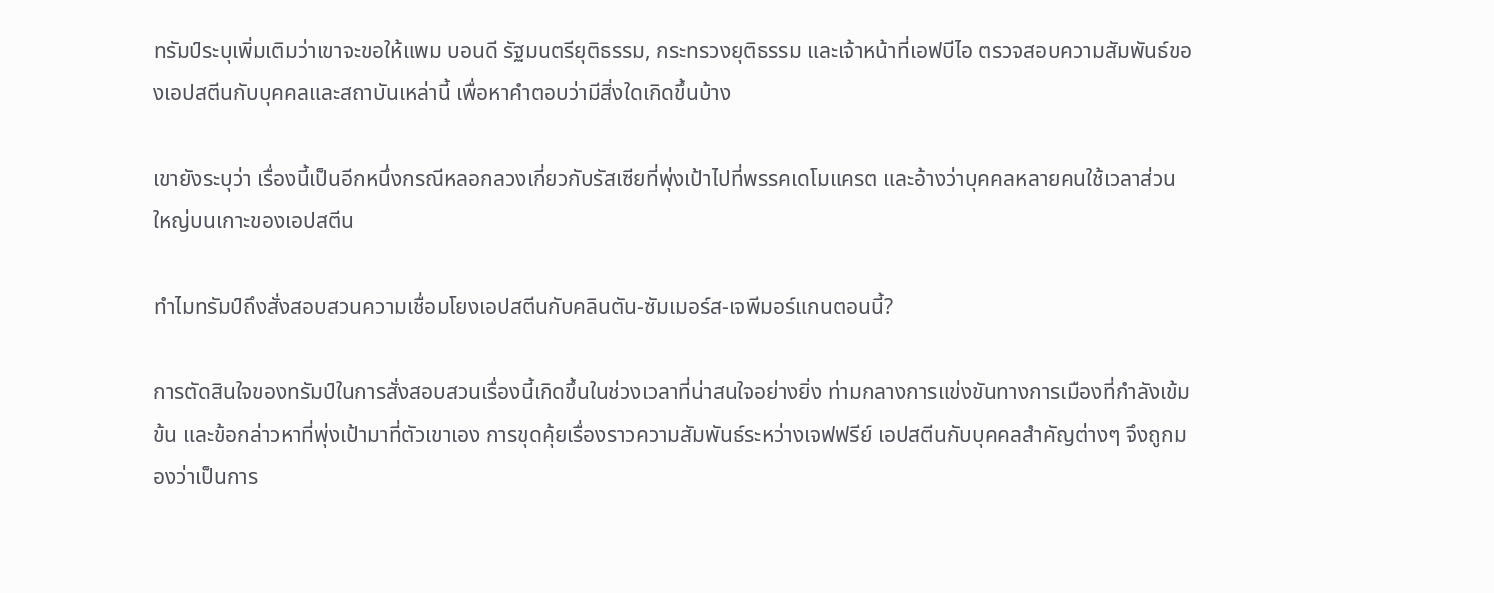ทรัมป์ระบุเพิ่มเติมว่าเขาจะขอให้แพม บอนดี รัฐมนตรียุติธรรม, กระทรวงยุติธรรม และเจ้าหน้าที่เอฟบีไอ ตรวจสอบความสัมพันธ์ของเอปสตีนกับบุคคลและสถาบันเหล่านี้ เพื่อหาคำตอบว่ามีสิ่งใดเกิดขึ้นบ้าง

เขายังระบุว่า เรื่องนี้เป็นอีกหนึ่งกรณีหลอกลวงเกี่ยวกับรัสเซียที่พุ่งเป้าไปที่พรรคเดโมแครต และอ้างว่าบุคคลหลายคนใช้เวลาส่วนใหญ่บนเกาะของเอปสตีน

ทำไมทรัมป์ถึงสั่งสอบสวนความเชื่อมโยงเอปสตีนกับคลินตัน-ซัมเมอร์ส-เจพีมอร์แกนตอนนี้?

การตัดสินใจของทรัมป์ในการสั่งสอบสวนเรื่องนี้เกิดขึ้นในช่วงเวลาที่น่าสนใจอย่างยิ่ง ท่ามกลางการแข่งขันทางการเมืองที่กำลังเข้มข้น และข้อกล่าวหาที่พุ่งเป้ามาที่ตัวเขาเอง การขุดคุ้ยเรื่องราวความสัมพันธ์ระหว่างเจฟฟรีย์ เอปสตีนกับบุคคลสำคัญต่างๆ จึงถูกมองว่าเป็นการ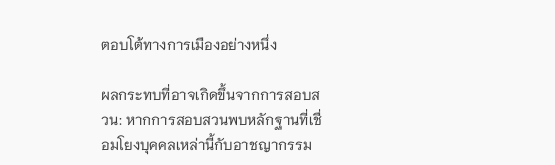ตอบโต้ทางการเมืองอย่างหนึ่ง

ผลกระทบที่อาจเกิดขึ้นจากการสอบสวน: หากการสอบสวนพบหลักฐานที่เชื่อมโยงบุคคลเหล่านี้กับอาชญากรรม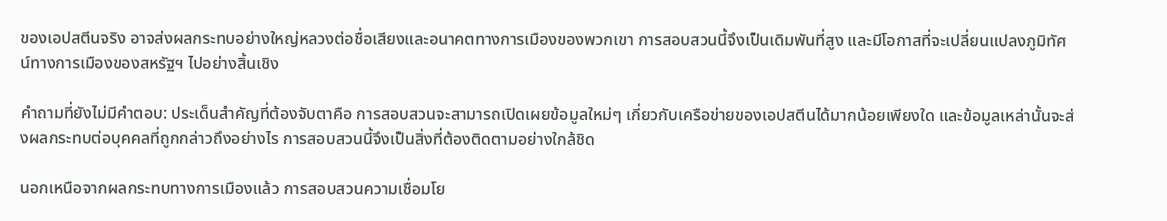ของเอปสตีนจริง อาจส่งผลกระทบอย่างใหญ่หลวงต่อชื่อเสียงและอนาคตทางการเมืองของพวกเขา การสอบสวนนี้จึงเป็นเดิมพันที่สูง และมีโอกาสที่จะเปลี่ยนแปลงภูมิทัศน์ทางการเมืองของสหรัฐฯ ไปอย่างสิ้นเชิง

คำถามที่ยังไม่มีคำตอบ: ประเด็นสำคัญที่ต้องจับตาคือ การสอบสวนจะสามารถเปิดเผยข้อมูลใหม่ๆ เกี่ยวกับเครือข่ายของเอปสตีนได้มากน้อยเพียงใด และข้อมูลเหล่านั้นจะส่งผลกระทบต่อบุคคลที่ถูกกล่าวถึงอย่างไร การสอบสวนนี้จึงเป็นสิ่งที่ต้องติดตามอย่างใกล้ชิด

นอกเหนือจากผลกระทบทางการเมืองแล้ว การสอบสวนความเชื่อมโย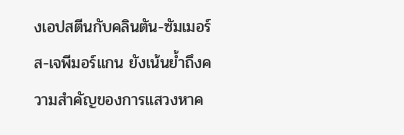งเอปสตีนกับคลินตัน-ซัมเมอร์ส-เจพีมอร์แกน ยังเน้นย้ำถึงความสำคัญของการแสวงหาค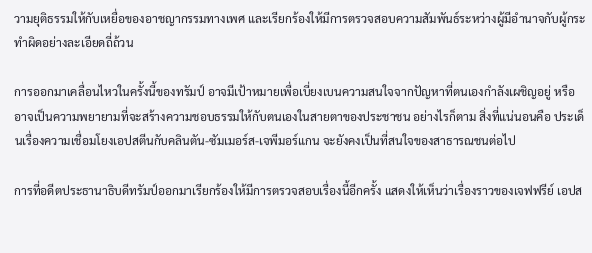วามยุติธรรมให้กับเหยื่อของอาชญากรรมทางเพศ และเรียกร้องให้มีการตรวจสอบความสัมพันธ์ระหว่างผู้มีอำนาจกับผู้กระทำผิดอย่างละเอียดถี่ถ้วน

การออกมาเคลื่อนไหวในครั้งนี้ของทรัมป์ อาจมีเป้าหมายเพื่อเบี่ยงเบนความสนใจจากปัญหาที่ตนเองกำลังเผชิญอยู่ หรืออาจเป็นความพยายามที่จะสร้างความชอบธรรมให้กับตนเองในสายตาของประชาชน อย่างไรก็ตาม สิ่งที่แน่นอนคือ ประเด็นเรื่องความเชื่อมโยงเอปสตีนกับคลินตัน-ซัมเมอร์ส-เจพีมอร์แกน จะยังคงเป็นที่สนใจของสาธารณชนต่อไป

การที่อดีตประธานาธิบดีทรัมป์ออกมาเรียกร้องให้มีการตรวจสอบเรื่องนี้อีกครั้ง แสดงให้เห็นว่าเรื่องราวของเจฟฟรีย์ เอปส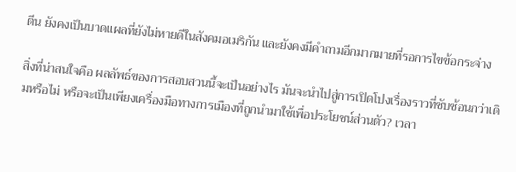ตีน ยังคงเป็นบาดแผลที่ยังไม่หายดีในสังคมอเมริกัน และยังคงมีคำถามอีกมากมายที่รอการไขข้อกระจ่าง

สิ่งที่น่าสนใจคือ ผลลัพธ์ของการสอบสวนนี้จะเป็นอย่างไร มันจะนำไปสู่การเปิดโปงเรื่องราวที่ซับซ้อนกว่าเดิมหรือไม่ หรือจะเป็นเพียงเครื่องมือทางการเมืองที่ถูกนำมาใช้เพื่อประโยชน์ส่วนตัว? เวลา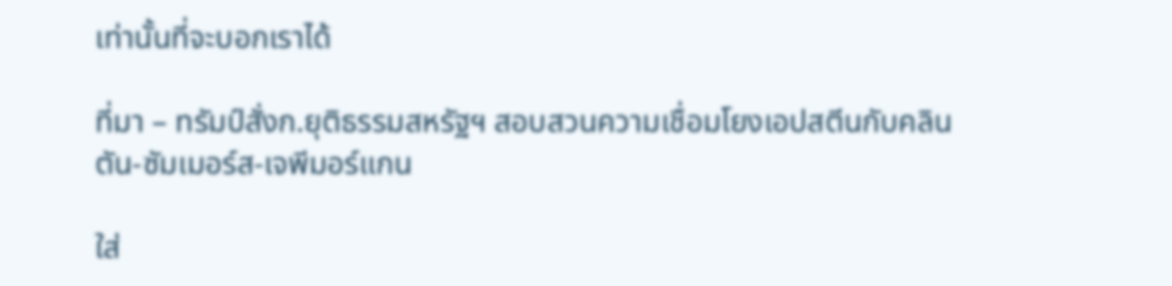เท่านั้นที่จะบอกเราได้

ที่มา – ทรัมป์สั่งก.ยุติธรรมสหรัฐฯ สอบสวนความเชื่อมโยงเอปสตีนกับคลินตัน-ซัมเมอร์ส-เจพีมอร์แกน

ใส่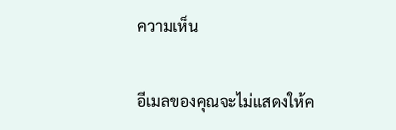ความเห็น

อีเมลของคุณจะไม่แสดงให้ค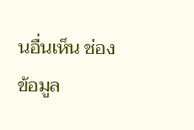นอื่นเห็น ช่องข้อมูล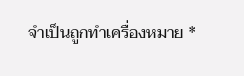จำเป็นถูกทำเครื่องหมาย *